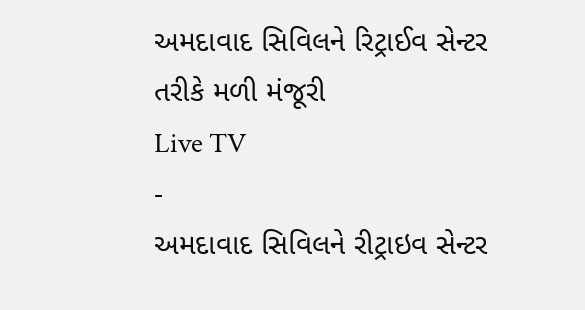અમદાવાદ સિવિલને રિટ્રાઈવ સેન્ટર તરીકે મળી મંજૂરી
Live TV
-
અમદાવાદ સિવિલને રીટ્રાઇવ સેન્ટર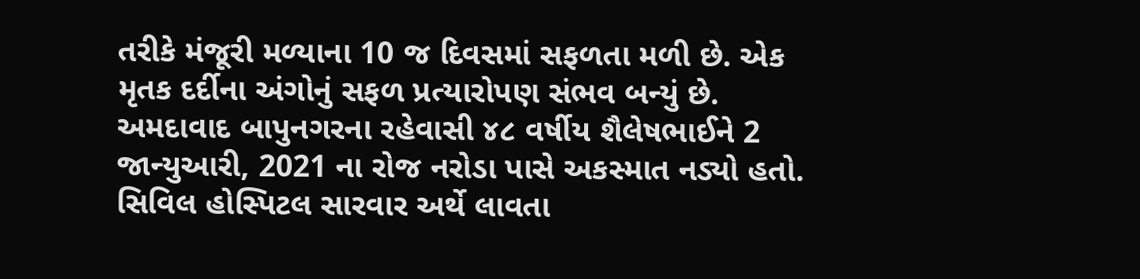તરીકે મંજૂરી મળ્યાના 10 જ દિવસમાં સફળતા મળી છે. એક મૃતક દર્દીના અંગોનું સફળ પ્રત્યારોપણ સંભવ બન્યું છે.
અમદાવાદ બાપુનગરના રહેવાસી ૪૮ વર્ષીય શૈલેષભાઈને 2 જાન્યુઆરી, 2021 ના રોજ નરોડા પાસે અકસ્માત નડ્યો હતો. સિવિલ હોસ્પિટલ સારવાર અર્થે લાવતા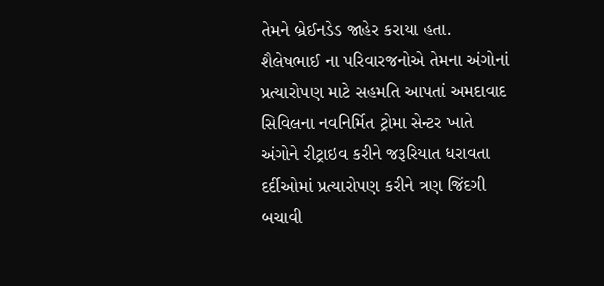તેમને બ્રેઈનડેડ જાહેર કરાયા હતા. શૈલેષભાઈ ના પરિવારજનોએ તેમના અંગોનાં પ્રત્યારોપણ માટે સહમતિ આપતાં અમદાવાદ સિવિલના નવનિર્મિત ટ્રોમા સેન્ટર ખાતે અંગોને રીટ્રાઇવ કરીને જરૂરિયાત ધરાવતા દર્દીઓમાં પ્રત્યારોપણ કરીને ત્રણ જિંદગી બચાવી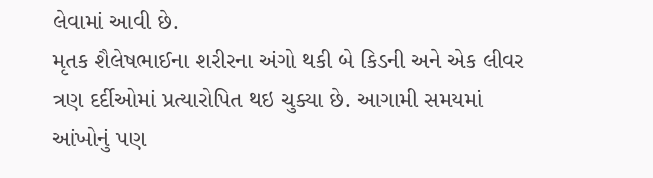લેવામાં આવી છે.
મૃતક શૈલેષભાઈના શરીરના અંગો થકી બે કિડની અને એક લીવર ત્રણ દર્દીઓમાં પ્રત્યારોપિત થઇ ચુક્યા છે. આગામી સમયમાં આંખોનું પણ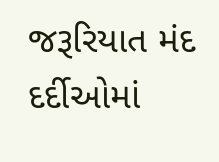જરૂરિયાત મંદ દર્દીઓમાં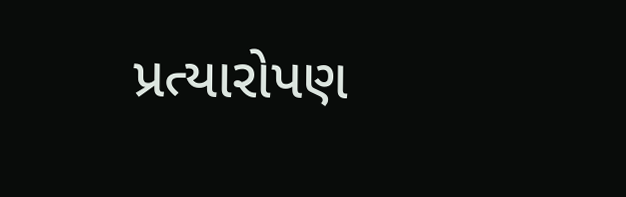પ્રત્યારોપણ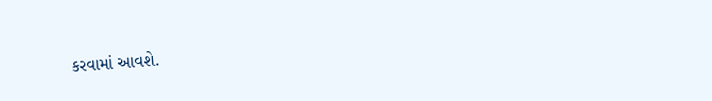કરવામાં આવશે.